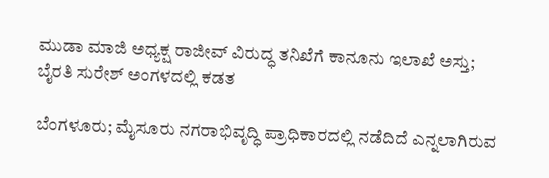ಮುಡಾ ಮಾಜಿ ಅಧ್ಯಕ್ಷ ರಾಜೀವ್ ವಿರುದ್ಧ ತನಿಖೆಗೆ ಕಾನೂನು ಇಲಾಖೆ ಅಸ್ತು; ಬೈರತಿ ಸುರೇಶ್ ಅಂಗಳದಲ್ಲಿ ಕಡತ

ಬೆಂಗಳೂರು; ಮೈಸೂರು ನಗರಾಭಿವೃದ್ಧಿ ಪ್ರಾಧಿಕಾರದಲ್ಲಿ ನಡೆದಿದೆ ಎನ್ನಲಾಗಿರುವ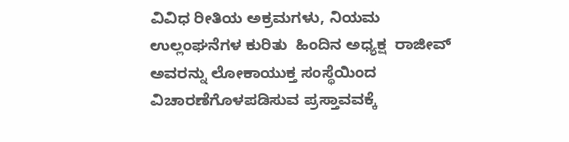ವಿವಿಧ ರೀತಿಯ ಅಕ್ರಮಗಳು, ನಿಯಮ ಉಲ್ಲಂಘನೆಗಳ ಕುರಿತು  ಹಿಂದಿನ ಅಧ್ಯಕ್ಷ  ರಾಜೀವ್‌ ಅವರನ್ನು ಲೋಕಾಯುಕ್ತ ಸಂಸ್ಥೆಯಿಂದ ವಿಚಾರಣೆಗೊಳಪಡಿಸುವ ಪ್ರಸ್ತಾವವಕ್ಕೆ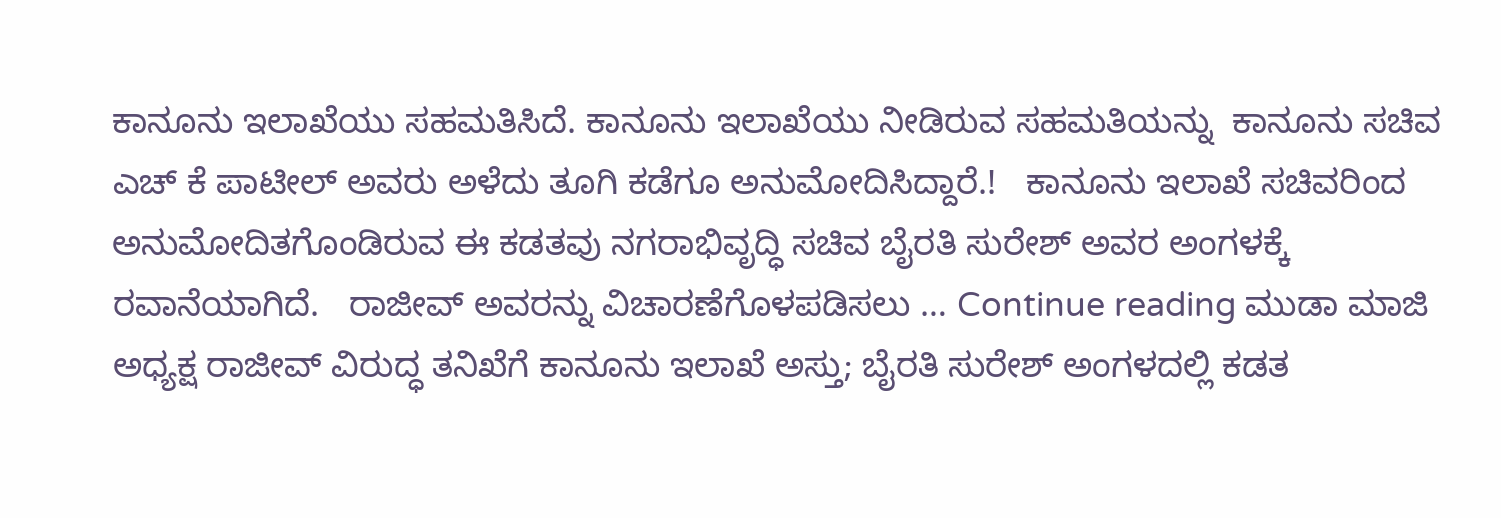ಕಾನೂನು ಇಲಾಖೆಯು ಸಹಮತಿಸಿದೆ. ಕಾನೂನು ಇಲಾಖೆಯು ನೀಡಿರುವ ಸಹಮತಿಯನ್ನು  ಕಾನೂನು ಸಚಿವ ಎಚ್‌ ಕೆ ಪಾಟೀಲ್ ಅವರು ಅಳೆದು ತೂಗಿ ಕಡೆಗೂ ಅನುಮೋದಿಸಿದ್ದಾರೆ.!   ಕಾನೂನು ಇಲಾಖೆ ಸಚಿವರಿಂದ ಅನುಮೋದಿತಗೊಂಡಿರುವ ಈ ಕಡತವು ನಗರಾಭಿವೃದ್ಧಿ ಸಚಿವ ಬೈರತಿ ಸುರೇಶ್‌ ಅವರ ಅಂಗಳಕ್ಕೆ ರವಾನೆಯಾಗಿದೆ.   ರಾಜೀವ್ ಅವರನ್ನು ವಿಚಾರಣೆಗೊಳಪಡಿಸಲು … Continue reading ಮುಡಾ ಮಾಜಿ ಅಧ್ಯಕ್ಷ ರಾಜೀವ್ ವಿರುದ್ಧ ತನಿಖೆಗೆ ಕಾನೂನು ಇಲಾಖೆ ಅಸ್ತು; ಬೈರತಿ ಸುರೇಶ್ ಅಂಗಳದಲ್ಲಿ ಕಡತ